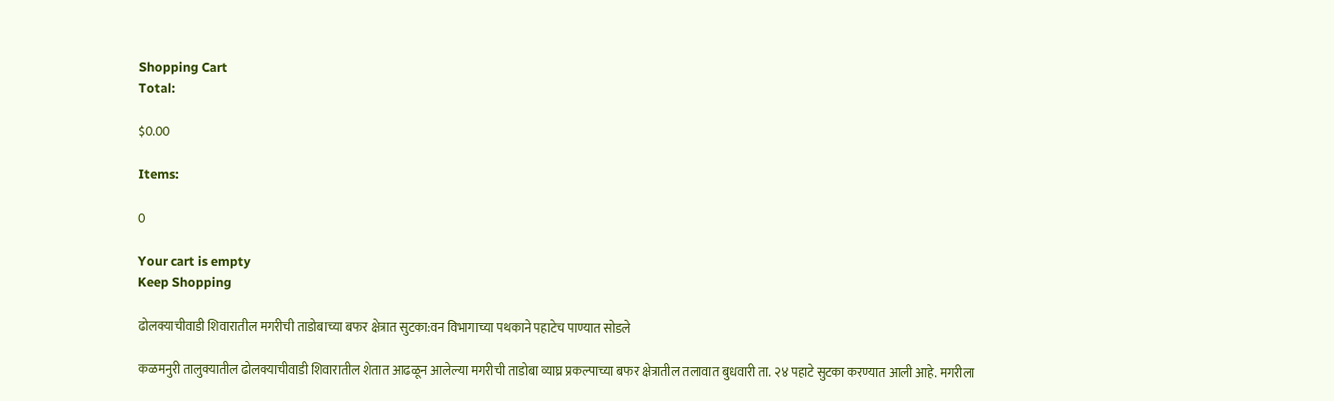Shopping Cart
Total:

$0.00

Items:

0

Your cart is empty
Keep Shopping

ढोलक्याचीवाडी शिवारातील मगरीची ताडोबाच्या बफर क्षेत्रात सुटका:वन विभागाच्या पथकाने पहाटेच पाण्यात सोडले

कळमनुरी तालुक्यातील ढोलक्याचीवाडी शिवारातील शेतात आढळून आलेल्या मगरीची ताडोबा व्याघ्र प्रकल्पाच्या बफर क्षेत्रातील तलावात बुधवारी ता. २४ पहाटे सुटका करण्यात आली आहे. मगरीला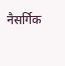नैसर्गिक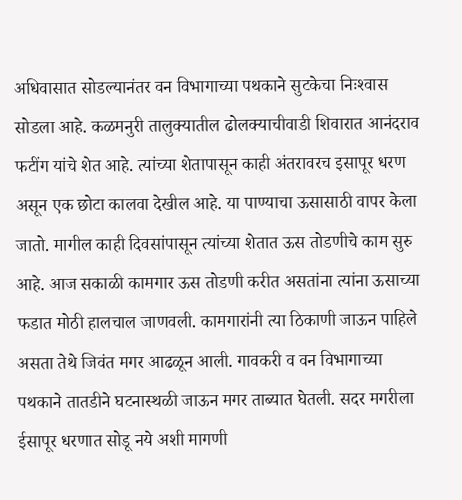अधिवासात सोडल्यानंतर वन विभागाच्या पथकाने सुटकेचा निःश्‍वास सोडला आहे. कळमनुरी तालुक्यातील ढोलक्याचीवाडी शिवारात आनंदराव फटींग यांचे शेत आहे. त्यांच्या शेतापासून काही अंतरावरच इसापूर धरण असून एक छोटा कालवा देखील आहे. या पाण्याचा ऊसासाठी वापर केला जातो. मागील काही दिवसांपासून त्यांच्या शेतात ऊस तोडणीचे काम सुरु आहे. आज सकाळी कामगार ऊस तोडणी करीत असतांना त्यांना ऊसाच्या फडात मोठी हालचाल जाणवली. कामगारांनी त्या ठिकाणी जाऊन पाहिले असता तेथे जिवंत मगर आढळून आली. गावकरी व वन विभागाच्या पथकाने तातडीने घटनास्थळी जाऊन मगर ताब्यात घेतली. सदर मगरीला ईसापूर धरणात सोडू नये अशी मागणी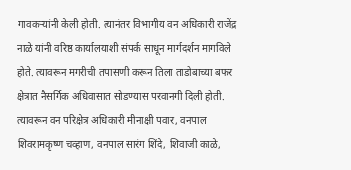गावकऱ्यांनी केली होती. त्यानंतर विभागीय वन अधिकारी राजेंद्र नाळे यांनी वरिष्ठ कार्यालयाशी संपर्क साधून मार्गदर्शन मागविले होते. त्यावरून मगरीची तपासणी करून तिला ताडोबाच्या बफर क्षेत्रात नैसर्गिक अधिवासात सोडण्यास परवानगी दिली होती. त्यावरून वन परिक्षेत्र अधिकारी मीनाक्षी पवार, वनपाल शिवरामकृष्ण चव्हाण, वनपाल सारंग शिंदे, शिवाजी काळे,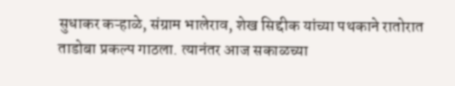सुधाकर कऱ्हाळे, संग्राम भालेराव, शेख सिद्दीक यांच्या पथकाने रातोरात ताडोबा प्रकल्प गाठला. त्यानंतर आज सकाळच्या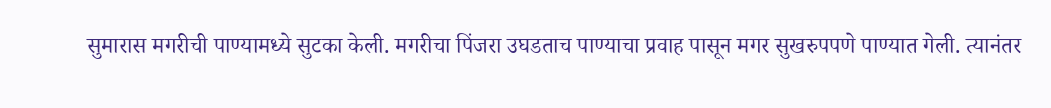सुमारास मगरीची पाण्यामध्ये सुटका केली. मगरीचा पिंजरा उघडताच पाण्याचा प्रवाह पासून मगर सुखरुपपणे पाण्यात गेली. त्यानंतर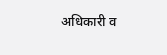अधिकारी व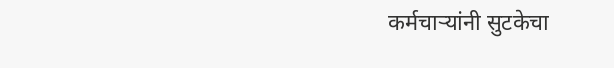कर्मचाऱ्यांनी सुटकेचा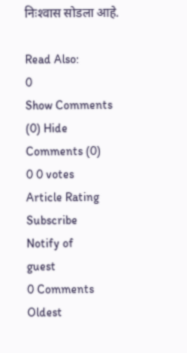निःश्‍वास सोडला आहे.

Read Also:
0
Show Comments (0) Hide Comments (0)
0 0 votes
Article Rating
Subscribe
Notify of
guest
0 Comments
Oldest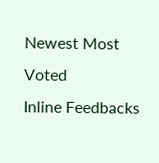Newest Most Voted
Inline Feedbacks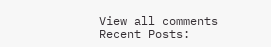View all comments
Recent Posts: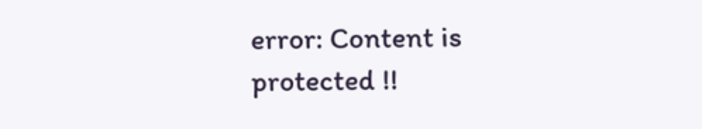error: Content is protected !!